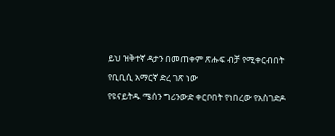ይህ ዝቅተኛ ዳታን በመጠቀም ጽሑፍ ብቻ የሚቀርብበት የቢቢሲ አማርኛ ድረ ገጽ ነው
የዩናይትዱ ሜሰን ግሪንውድ ቀርቦበት የነበረው የአስገድዶ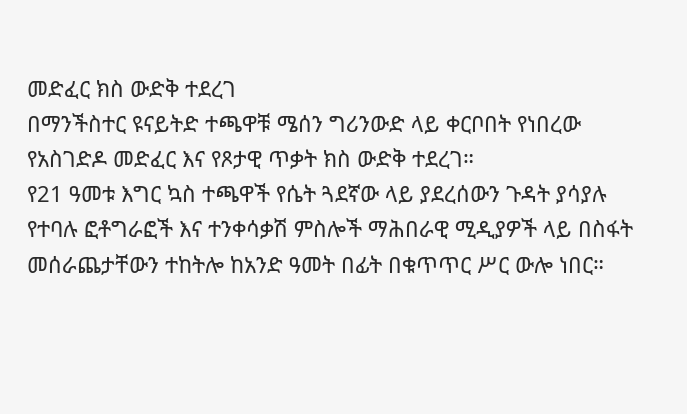መድፈር ክስ ውድቅ ተደረገ
በማንችስተር ዩናይትድ ተጫዋቹ ሜሰን ግሪንውድ ላይ ቀርቦበት የነበረው የአስገድዶ መድፈር እና የጾታዊ ጥቃት ክስ ውድቅ ተደረገ።
የ21 ዓመቱ እግር ኳስ ተጫዋች የሴት ጓደኛው ላይ ያደረሰውን ጉዳት ያሳያሉ የተባሉ ፎቶግራፎች እና ተንቀሳቃሽ ምስሎች ማሕበራዊ ሚዲያዎች ላይ በስፋት መሰራጨታቸውን ተከትሎ ከአንድ ዓመት በፊት በቁጥጥር ሥር ውሎ ነበር።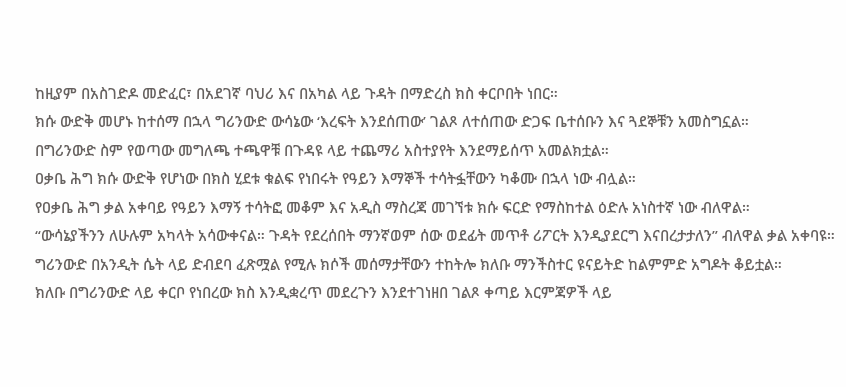ከዚያም በአስገድዶ መድፈር፣ በአደገኛ ባህሪ እና በአካል ላይ ጉዳት በማድረስ ክስ ቀርቦበት ነበር።
ክሱ ውድቅ መሆኑ ከተሰማ በኋላ ግሪንውድ ውሳኔው ‘እረፍት እንደሰጠው’ ገልጾ ለተሰጠው ድጋፍ ቤተሰቡን እና ጓደኞቹን አመስግኗል።
በግሪንውድ ስም የወጣው መግለጫ ተጫዋቹ በጉዳዩ ላይ ተጨማሪ አስተያየት እንደማይሰጥ አመልክቷል።
ዐቃቤ ሕግ ክሱ ውድቅ የሆነው በክስ ሂደቱ ቁልፍ የነበሩት የዓይን እማኞች ተሳትፏቸውን ካቆሙ በኋላ ነው ብሏል።
የዐቃቤ ሕግ ቃል አቀባይ የዓይን እማኝ ተሳትፎ መቆም እና አዲስ ማስረጃ መገኘቱ ክሱ ፍርድ የማስከተል ዕድሉ አነስተኛ ነው ብለዋል።
“ውሳኔያችንን ለሁሉም አካላት አሳውቀናል። ጉዳት የደረሰበት ማንኛወም ሰው ወደፊት መጥቶ ሪፖርት እንዲያደርግ እናበረታታለን” ብለዋል ቃል አቀባዩ።
ግሪንውድ በአንዲት ሴት ላይ ድብደባ ፈጽሟል የሚሉ ክሶች መሰማታቸውን ተከትሎ ክለቡ ማንችስተር ዩናይትድ ከልምምድ አግዶት ቆይቷል።
ክለቡ በግሪንውድ ላይ ቀርቦ የነበረው ክስ እንዲቋረጥ መደረጉን እንደተገነዘበ ገልጾ ቀጣይ እርምጃዎች ላይ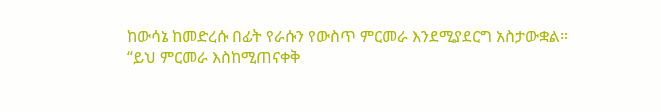ከውሳኔ ከመድረሱ በፊት የራሱን የውስጥ ምርመራ እንደሚያደርግ አስታውቋል።
“ይህ ምርመራ እስከሚጠናቀቅ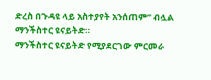ድረስ በጉዳዩ ላይ አስተያየት አንሰጠም” ብሏል ማንችስተር ዩናይትድ።
ማንችስተር ዩናይትድ የሚያደርገው ምርመራ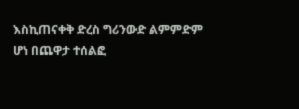እስኪጠናቀቅ ድረስ ግሪንውድ ልምምድም ሆነ በጨዋታ ተሰልፎ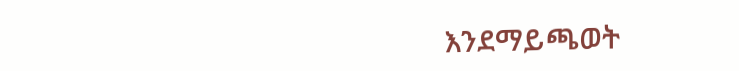እንደማይጫወት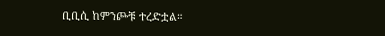ቢቢሲ ከምንጮቹ ተረድቷል።